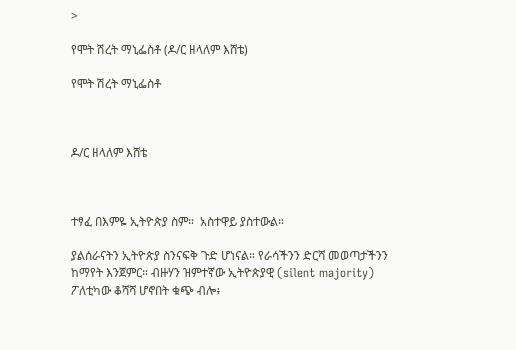>

የሞት ሽረት ማኒፌስቶ (ዶ/ር ዘላለም እሸቴ)

የሞት ሽረት ማኒፌስቶ



ዶ/ር ዘላለም እሸቴ



ተፃፈ በእምዬ ኢትዮጵያ ስም።  አስተዋይ ያስተውል።

ያልሰራናትን ኢትዮጵያ ስንናፍቅ ጉድ ሆነናል። የራሳችንን ድርሻ መወጣታችንን ከማየት እንጀምር። ብዙሃን ዝምተኛው ኢትዮጵያዊ (silent majority) ፖለቲካው ቆሻሻ ሆኖበት ቁጭ ብሎ፥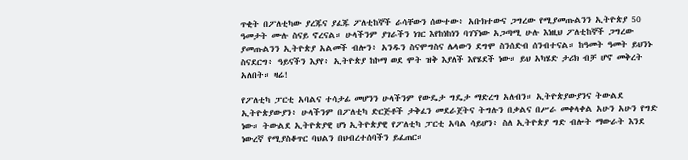ጥቂት በፖለቲካው ያረጁና ያፈጁ ፖለቲከኞች ራሳቸውን ሰውተው፥ አቡክተውና ጋግረው የሚያመጡልንን ኢትዮጵያ 50 ዓመታት ሙሉ ስናይ ኖረናል። ሁላችንም ያገራችን ነገር እየከነከነን ባገኘነው አጋጣሚ ሁሉ እነዚህ ፖለቲከኞች ጋግረው ያመጡልንን ኢትዮጵያ አልመች ብሎን፥ አንዱን ስናሞግስና ሌላውን ደግሞ ስንሰድብ ሰንብተናል። ከዓመት ዓመት ይህንኑ ስናደርግ፥ ዓይናችን እያየ፥ ኢትዮጵያ ከኮማ ወደ ሞት ዝቅ እያለች እየሄደች ነው። ይህ አካሄድ ታሪክ ብቻ ሆኖ መቅረት አለበት። ዛሬ!

የፖለቲካ ፓርቲ አባልና ተሳታፊ መሆንን ሁላችንም የውዴታ ግዴታ ማድረግ አለብን። ኢትዮጵያውያንና ትውልደ ኢትዮጵያውያን፥ ሁላችንም በፖለቲካ ድርጅቶች ታቅፈን መደራጀትና ትግሉን በቃልና በሥራ መቀላቀል አሁን አሁን የግድ ነው። ትውልደ ኢትዮጵያዊ ሆነ ኢትዮጵያዊ የፖለቲካ ፓርቲ አባል ሳይሆን፥ ስለ ኢትዮጵያ ግድ ብሎት ማውራት እንደ ነውረኛ የሚያስቆጥር ባህልን በህብረተሰባችን ይፈጠር።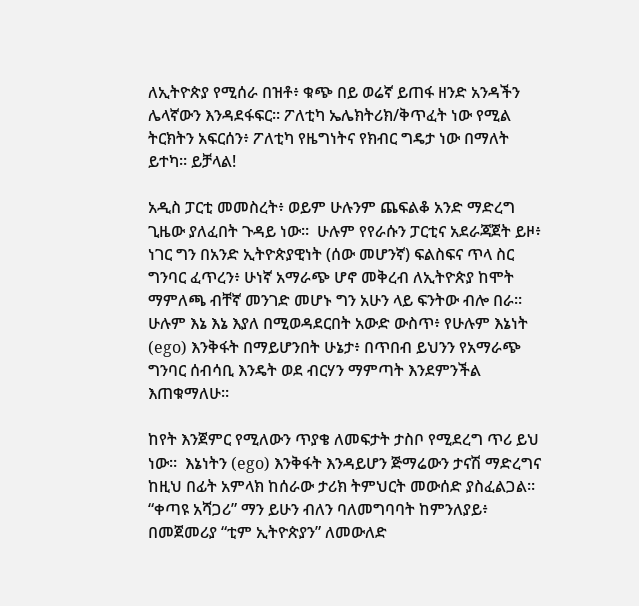ለኢትዮጵያ የሚሰራ በዝቶ፥ ቁጭ በይ ወሬኛ ይጠፋ ዘንድ አንዳችን ሌላኛውን እንዳደፋፍር። ፖለቲካ ኤሌክትሪክ/ቅጥፈት ነው የሚል ትርክትን አፍርሰን፥ ፖለቲካ የዜግነትና የክብር ግዴታ ነው በማለት ይተካ። ይቻላል!

አዲስ ፓርቲ መመስረት፥ ወይም ሁሉንም ጨፍልቆ አንድ ማድረግ ጊዜው ያለፈበት ጉዳይ ነው።  ሁሉም የየራሱን ፓርቲና አደራጃጀት ይዞ፥ ነገር ግን በአንድ ኢትዮጵያዊነት (ሰው መሆንኛ) ፍልስፍና ጥላ ስር ግንባር ፈጥረን፥ ሁነኛ አማራጭ ሆኖ መቅረብ ለኢትዮጵያ ከሞት ማምለጫ ብቸኛ መንገድ መሆኑ ግን አሁን ላይ ፍንትው ብሎ በራ። ሁሉም እኔ እኔ እያለ በሚወዳደርበት አውድ ውስጥ፥ የሁሉም እኔነት (ego) እንቅፋት በማይሆንበት ሁኔታ፥ በጥበብ ይህንን የአማራጭ ግንባር ሰብሳቢ እንዴት ወደ ብርሃን ማምጣት እንደምንችል እጠቁማለሁ።

ከየት እንጀምር የሚለውን ጥያቄ ለመፍታት ታስቦ የሚደረግ ጥሪ ይህ ነው።  እኔነትን (ego) እንቅፋት እንዳይሆን ጅማሬውን ታናሽ ማድረግና ከዚህ በፊት አምላክ ከሰራው ታሪክ ትምህርት መውሰድ ያስፈልጋል።  “ቀጣዩ አሻጋሪ” ማን ይሁን ብለን ባለመግባባት ከምንለያይ፥ በመጀመሪያ “ቲም ኢትዮጵያን” ለመውለድ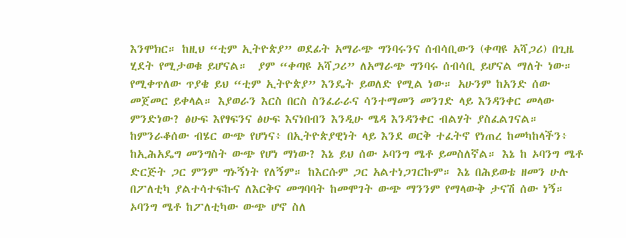እንሞክር። ከዚህ “ቲም ኢትዮጵያ” ወደፊት አማራጭ ግንባሩንና ሰብሳቢውን (ቀጣዩ አሻጋሪ) በጊዜ ሂደት የሚታወቁ ይሆናል።  ያም “ቀጣዩ አሻጋሪ” ለአማራጭ ግንባሩ ሰብሳቢ ይሆናል ማለት ነው። የሚቀጥለው ጥያቄ ይህ “ቲም ኢትዮጵያ” እንዴት ይወለድ የሚል ነው። አሁንም ከአንድ ሰው መጀመር ይቀላል። እያወራን እርስ በርስ ስንፈራራና ሳንተማመን መንገድ ላይ እንዳንቀር መላው ምንድነው? ፅሁፍ እየፃፍንና ፅሁፍ እናነበብን እንዲሁ ሜዳ እንዳንቀር ብልሃት ያስፈልገናል።  ከምንራቆሰው ብሄር ውጭ የሆነና፥ በኢትዮጵያዊነት ላይ እንደ ወርቅ ተፈትኖ የነጠረ ከመካከላችን፥ ከኢሕአዴግ መንግስት ውጭ የሆነ ማነው? እኔ ይህ ሰው ኦባንግ ሜቶ ይመስለኛል። እኔ ከ ኦባንግ ሜቶ ድርጅት ጋር ምንም ግኑኝነት የለኝም። ከእርሱም ጋር አልተነጋገርኩም። እኔ በሕይወቴ ዘመን ሁሉ በፖለቲካ ያልተሳተፍኩና ለእርቅና መግባባት ከመሞገት ውጭ ማንንም የማላውቅ ታናሽ ሰው ነኝ። ኦባንግ ሜቶ ከፖለቲካው ውጭ ሆኖ ስለ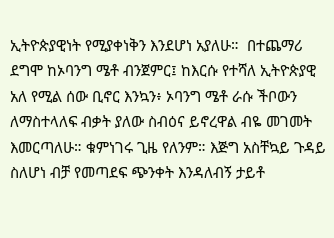ኢትዮጵያዊነት የሚያቀነቅን እንደሆነ አያለሁ።  በተጨማሪ ደግሞ ከኦባንግ ሜቶ ብንጀምር፤ ከእርሱ የተሻለ ኢትዮጵያዊ አለ የሚል ሰው ቢኖር እንኳን፥ ኦባንግ ሜቶ ራሱ ችቦውን ለማስተላለፍ ብቃት ያለው ስብዕና ይኖረዋል ብዬ መገመት እመርጣለሁ። ቁምነገሩ ጊዜ የለንም። እጅግ አስቸኳይ ጉዳይ ስለሆነ ብቻ የመጣደፍ ጭንቀት እንዳለብኝ ታይቶ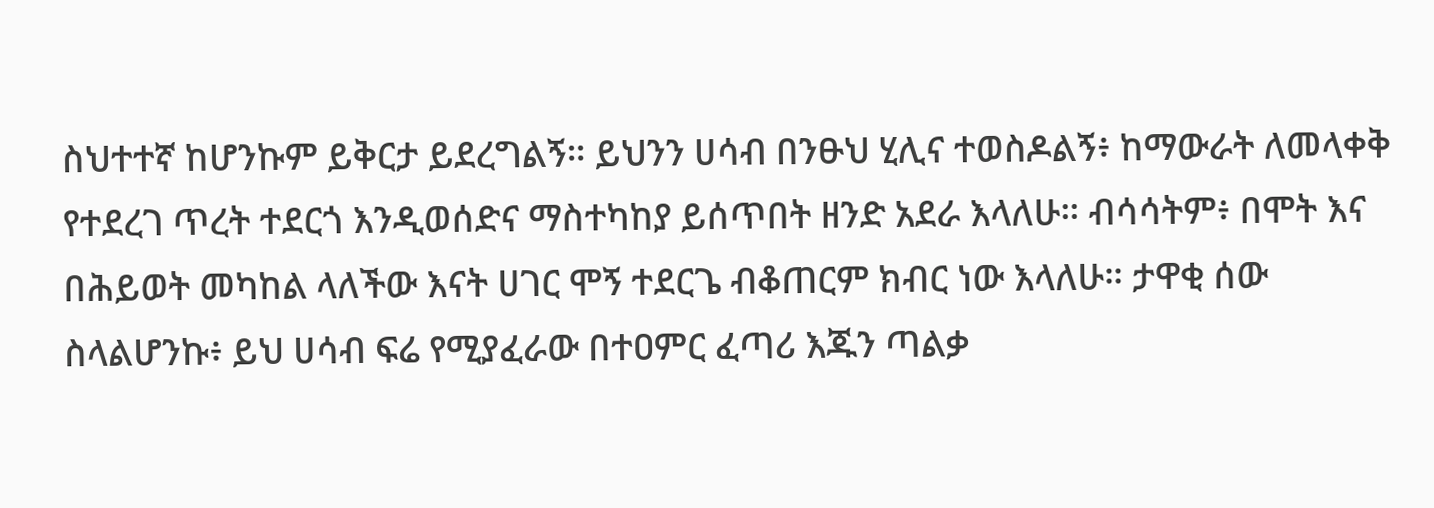ስህተተኛ ከሆንኩም ይቅርታ ይደረግልኝ። ይህንን ሀሳብ በንፁህ ሂሊና ተወስዶልኝ፥ ከማውራት ለመላቀቅ የተደረገ ጥረት ተደርጎ እንዲወሰድና ማስተካከያ ይሰጥበት ዘንድ አደራ እላለሁ። ብሳሳትም፥ በሞት እና በሕይወት መካከል ላለችው እናት ሀገር ሞኝ ተደርጌ ብቆጠርም ክብር ነው እላለሁ። ታዋቂ ሰው ስላልሆንኩ፥ ይህ ሀሳብ ፍሬ የሚያፈራው በተዐምር ፈጣሪ እጁን ጣልቃ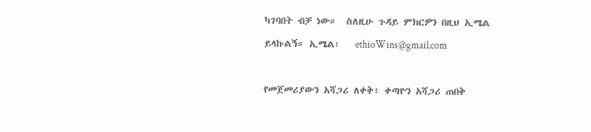ካገባበት ብቻ ነው።  ስለዚሁ ጉዳይ ምክርዎን በዚህ ኢሜል ይላኩልኝ። ኢሜል፡   ethioWins@gmail.com

የመጀመሪያውን አሻጋሪ ለቀቅ፥ ቀጣዮን አሻጋሪ ጠበቅ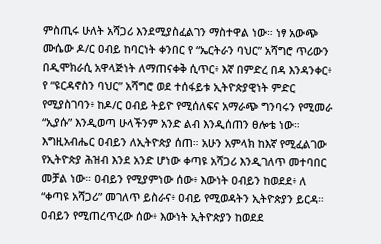ምስጢሩ ሁለት አሻጋሪ እንደሚያስፈልገን ማስተዋል ነው። ነፃ አውጭ ሙሴው ዶ/ር ዐብይ ከባርነት ቀንበር የ “ኤርትራን ባህር” አሻግሮ ጥሪውን በዲሞክራሲ አዋላጅነት ለማጠናቀቅ ሲጥር፥ እኛ በምድረ በዳ እንዳንቀር፥ የ “ዩርዳኖስን ባህር” አሻግሮ ወደ ተሰፋይቱ ኢትዮጵያዊነት ምድር የሚያስገባን፥ ከዶ/ር ዐብይ ትይዮ የሚሰለፍና አማራጭ ግንባሩን የሚመራ “ኢያሱ” እንዲወጣ ሁላችንም አንድ ልብ እንዲሰጠን ፀሎቴ ነው። እግዚአብሔር ዐብይን ለኢትዮጵያ ሰጠ። አሁን አምላክ ከእኛ የሚፈልገው የኢትዮጵያ ሕዝብ እንደ አንድ ሆነው ቀጣዩ አሻጋሪ እንዲገለጥ መተባበር መቻል ነው። ዐብይን የሚያምነው ሰው፥ እውነት ዐብይን ከወደደ፥ ለ “ቀጣዩ አሻጋሪ” መገለጥ ይስራና፥ ዐብይ የሚወዳትን ኢትዮጵያን ይርዳ። ዐብይን የሚጠረጥረው ሰው፥ እውነት ኢትዮጵያን ከወደደ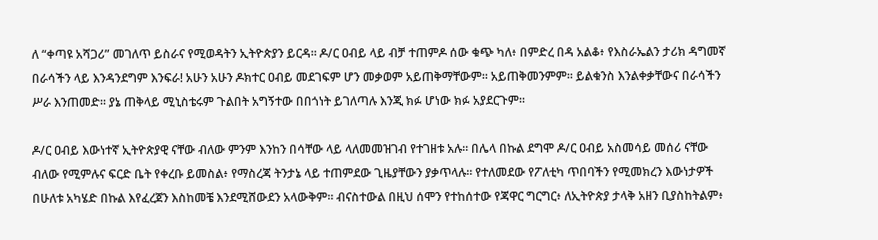ለ “ቀጣዩ አሻጋሪ” መገለጥ ይስራና የሚወዳትን ኢትዮጵያን ይርዳ። ዶ/ር ዐብይ ላይ ብቻ ተጠምዶ ሰው ቁጭ ካለ፥ በምድረ በዳ አልቆ፥ የእስራኤልን ታሪክ ዳግመኛ በራሳችን ላይ እንዳንደግም እንፍራ! አሁን አሁን ዶክተር ዐብይ መደገፍም ሆን መቃወም አይጠቅማቸውም። አይጠቅመንምም። ይልቁንስ እንልቀቃቸውና በራሳችን ሥራ እንጠመድ። ያኔ ጠቅላይ ሚኒስቴሩም ጉልበት አግኝተው በበጎነት ይገለጣሉ እንጂ ክፉ ሆነው ክፉ አያደርጉም።

ዶ/ር ዐብይ እውነተኛ ኢትዮጵያዊ ናቸው ብለው ምንም እንከን በሳቸው ላይ ላለመመዝገብ የተገዘቱ አሉ። በሌላ በኩል ደግሞ ዶ/ር ዐብይ አስመሳይ መሰሪ ናቸው ብለው የሚምሉና ፍርድ ቤት የቀረቡ ይመስል፥ የማስረጃ ትንታኔ ላይ ተጠምደው ጊዜያቸውን ያቃጥላሉ። የተለመደው የፖለቲካ ጥበባችን የሚመክረን እውነታዎች በሁለቱ አካሄድ በኩል እየፈረጀን እስከመቼ እንደሚሸውደን አላውቅም። ብናስተውል በዚህ ሰሞን የተከሰተው የጃዋር ግርግር፥ ለኢትዮጵያ ታላቅ አዘን ቢያስከትልም፥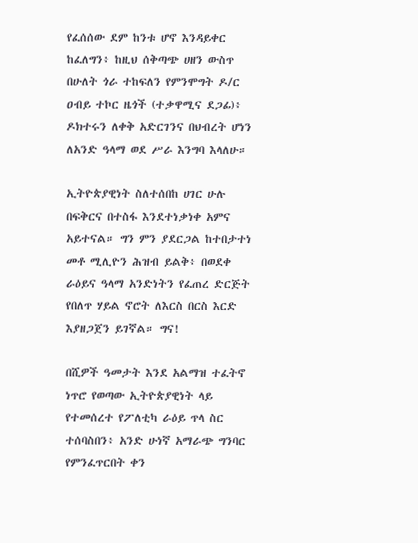የፈሰሰው ደም ከንቱ ሆኖ እንዳይቀር ከፈለግን፥ ከዚህ ሰቅጣጭ ሀዘን ውስጥ በሁለት ጎራ ተከፍለን የምንሞግት ዶ/ር ዐብይ ተኮር ዜጎች (ተቃዋሚና ደጋፊ)፥ ዶክተሩን ለቀቅ አድርገንና በህብረት ሆነን ለአንድ ዓላማ ወደ ሥራ እንግባ እላለሁ።

ኢትዮጵያዊነት ስለተሰበከ ሀገር ሁሉ በፍቅርና በተስፋ እንደተነቃነቀ አምና አይተናል። ግን ምን ያደርጋል ከተበታተነ መቶ ሚሊዮን ሕዝብ ይልቅ፥ በወደቀ ራዕይና ዓላማ አንድነትን የፈጠረ ድርጅት የበለጥ ሃይል ኖሮት ለእርስ በርስ እርድ እያዘጋጀን ይገኛል። ግና!

በሺዎች ዓመታት እንደ አልማዝ ተፈትኖ ነጥሮ የወጣው ኢትዮጵያዊነት ላይ የተመሰረተ የፖለቲካ ራዕይ ጥላ ስር ተሰባስበን፥ አንድ ሁነኛ አማራጭ ግንባር የምንፈጥርበት ቀን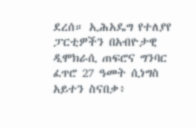ደረሰ። ኢሕአዴግ የተለያየ ፓርቲዎችን በአብዮታዊ ዲሞክራሲ ጠፍሮና ግንባር ፈጥሮ 27 ዓመት ሲነግስ አይተን ስናበቃ፥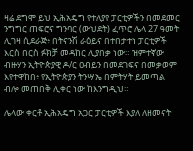ዛሬ ደግሞ ይህ ኢሕአዴግ የተለያየ ፓርቲዎችን በመደመር ንግግር ጠፍሮና ግንባር (ውህደት) ፈጥሮ ሌላ 27 ዓመት ሊገዛ ሲደራጅ፥ በትናንሽ ራዕይና በተበታተነ ፓርቲዎች እርስ በርስ ፉክቻ መዳከር ሊያበቃ ነው። ዝምተኛው ብዙሃን ኢትዮጵያዊ ዶ/ር ዐብይን በመደገፍና በመቃወም እየተዋከበ፥ የኢትዮጵያን ትንሣኤ በምትሃት ይመጣል ብሎ መጠበቅ ሊቀር ነው ከእንግዲህ።

ሌላው ቀርቶ ኢሕአዴግ አጋር ፓርቲዎች እያለ ለዘመናት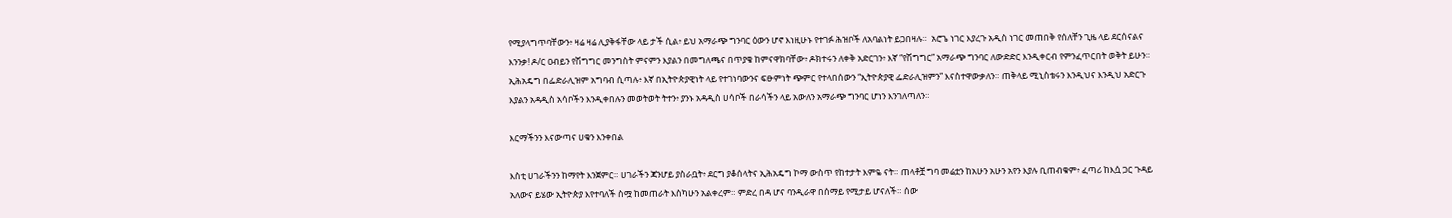የሚያላግጥባቸውን፥ ዛሬ ዛሬ ሊያቅፋቸው ላይ ታች ሲል፥ ይህ አማራጭ ግንባር ዕውን ሆኖ እነዚሁኑ የተገፉ ሕዝቦች ለአባልነት ይጋበዛሉ።  አሮጌ ነገር እያረጉ አዲስ ነገር መጠበቅ የሰለቸን ጊዜ ላይ ደርሰናልና እንንቃ! ዶ/ር ዐብይን የሽግግር መንግስት ምናምን እያልን በመግለጫና በጥያቄ ከምናዋክባቸው፥ ዶክተሩን ለቀቅ አድርገን፥ እኛ “የሽግግር” አማራጭ ግንባር ለውድድር እንዲቀርብ የምንፈጥርበት ወቅት ይሁን። ኢሕአዴግ በፌድራሊዝም አግባብ ሲጣሉ፥ እኛ በኢትዮጵያዊነት ላይ የተገነባውንና ፍፁምነት ጭምር የተላበሰውን “ኢትዮጵያዊ ፌድራሊዝምን” እናስተዋውቃለን። ጠቅላይ ሚኒስቴሩን እንዲህና እንዲህ አድርጉ እያልን አዳዲስ አሳቦችን እንዲቀበሉን መወትወት ትተን፥ ያንኑ አዳዲስ ሀሳቦች በራሳችን ላይ አውለን አማራጭ ግንባር ሆነን እንገለጣለን።

እርማችንን እናውጣና ሀቁን እንቀበል

እስቲ ሀገራችንን ከማየት እንጀምር። ሀገራችን ጃንሆይ ያስራቧት፥ ደርግ ያቆሰላትና ኢሕአዴግ ኮማ ውስጥ የከተታት እምዬ ናት። ጠላቶቿ ግባ መሬቷን ከአሁን አሁን አየን እያሉ ቢጠብቁም፥ ፈጣሪ ከእሷ ጋር ጉዳይ አለውና ይሄው ኢትዮጵያ እየተባለች ስሟ ከመጠራት እስካሁን አልቀረም። ምድረ በዳ ሆና ባንዲራዋ በሰማይ የሚታይ ሆናለች። ሰው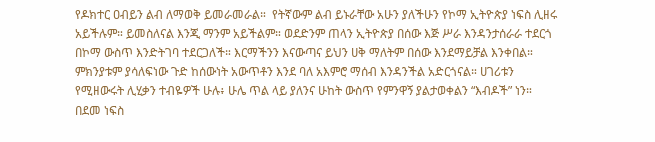የዶክተር ዐብይን ልብ ለማወቅ ይመራመራል።  የትኛውም ልብ ይኑራቸው አሁን ያለችሁን የኮማ ኢትዮጵያ ነፍስ ሊዘሩ አይችሉም። ይመስለናል እንጂ ማንም አይችልም። ወደድንም ጠላን ኢትዮጵያ በሰው እጅ ሥራ እንዳንታሰራራ ተደርጎ በኮማ ውስጥ እንድትገባ ተደርጋለች። እርማችንን እናውጣና ይህን ሀቅ ማለትም በሰው እንደማይቻል እንቀበል። ምክንያቱም ያሳለፍነው ጉድ ከሰውነት አውጥቶን እንደ ባለ አእምሮ ማሰብ እንዳንችል አድርጎናል። ሀገሪቱን የሚዘውሩት ሊሂቃን ተብዬዎች ሁሉ፥ ሁሌ ጥል ላይ ያለንና ሁከት ውስጥ የምንዋኝ ያልታወቀልን “እብዶች” ነን። በደመ ነፍስ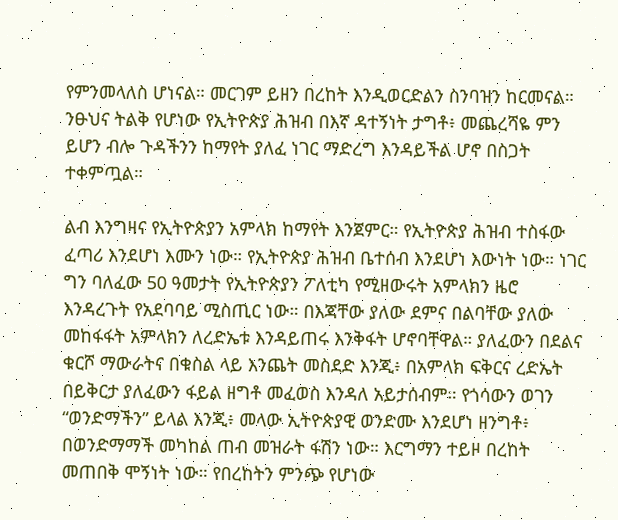የምንመላለስ ሆነናል። መርገም ይዘን በረከት እንዲወርድልን ስንባዝን ከርመናል። ንፁህና ትልቅ የሆነው የኢትዮጵያ ሕዝብ በእኛ ዳተኝነት ታግቶ፥ መጨረሻዬ ምን ይሆን ብሎ ጉዳችንን ከማየት ያለፈ ነገር ማድረግ እንዳይችል ሆኖ በስጋት ተቀምጧል።

ልብ እንግዛና የኢትዮጵያን አምላክ ከማየት እንጀምር። የኢትዮጵያ ሕዝብ ተስፋው ፈጣሪ እንደሆነ እሙን ነው። የኢትዮጵያ ሕዝብ ቤተሰብ እንደሆነ እውነት ነው። ነገር ግን ባለፈው 50 ዓመታት የኢትዮጵያን ፖለቲካ የሚዘውሩት አምላክን ዜሮ እንዳረጉት የአደባባይ ሚስጢር ነው። በእጃቸው ያለው ደምና በልባቸው ያለው መከፋፋት አምላክን ለረድኤቱ እንዳይጠሩ እንቅፋት ሆኖባቸዋል። ያለፈውን በደልና ቁርሾ ማውራትና በቁስል ላይ እንጨት መስደድ እንጂ፥ በአምላክ ፍቅርና ረድኤት በይቅርታ ያለፈውን ፋይል ዘግቶ መፈወስ እንዳለ አይታሰብም። የጎሳውን ወገን “ወንድማችን” ይላል እንጂ፥ መላው ኢትዮጵያዊ ወንድሙ እንደሆነ ዘንግቶ፥ በወንድማማች መካከል ጠብ መዝራት ፋሽን ነው። እርግማን ተይዞ በረከት መጠበቅ ሞኝነት ነው። የበረከትን ምንጭ የሆነው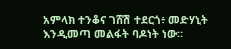አምላክ ተንቆና ገሸሽ ተደርጎ፥ መድሃኒት እንዲመጣ መልፋት ባዶነት ነው።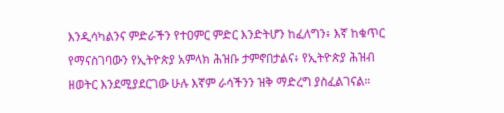እንዲሳካልንና ምድራችን የተዐምር ምድር እንድትሆን ከፈለግን፥ እኛ ከቁጥር የማናስገባውን የኢትዮጵያ አምላክ ሕዝቡ ታምኖበታልና፥ የኢትዮጵያ ሕዝብ ዘወትር እንደሚያደርገው ሁሉ እኛም ራሳችንን ዝቅ ማድረግ ያስፈልገናል።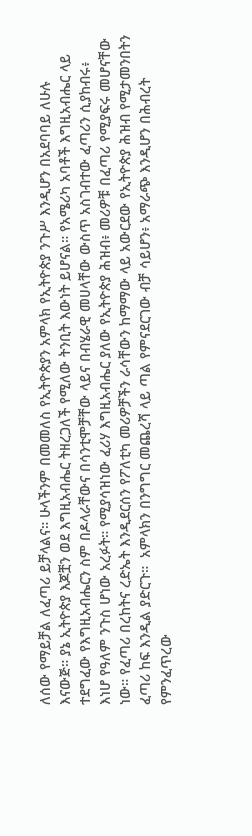ለሰው የማይቻል ለፈጣሪ ይቻላልና። ሁላችንም በመመለስ የኢትዮጵያን አምላክ የኢትዮጵያ ንጉሥ እንዲሆን በአደባባይ ለሁሉ እናውጅ። ያኔ ኢትዮጵያ እጆቿን ወደ እግዚአብሔር ትዘረጋለች የሚለው ትንቢት እውነት ይሆናል። የአሜሪካ አባቶች እግዚአብሔር ላይ ተደግፈው የእግዚአብሔርን ስም በዶላራቸውና በሳንቲሞቻቸው ላይና በብሄራዊ መሀላቸው ውስጥ አስገብተው ፈጣሪን ሲያከብሩ፥ እነሆ የዓለም ንጉስ ሆነው አረፉት። የሚያሳዝነው ፈሪሃ እግዚአብሔር ያለው የኢትዮጵያ ሕዝብ፥ መሪዎቹ በፈጣሪ የሚያፍሩ መሆናቸው ነው። የፈጣሪ በረከትና ረድኤት እንዲደርሰን የፖለቲካ መሪዎቻችን ራሳቸውን ከማማው ላይ አውርደው የኢትዮጵያ ሕዝብ የሚታመንበትን ፈጣሪ ከፍ እንዲል ያድርጉ።  አምላክን በንግግር መጨረሻ ላይ ጣል የምናደርገው ብቻ ሳይሆን፥ አማራጭ እንዲሆን በሕብረት የምንፈጥረው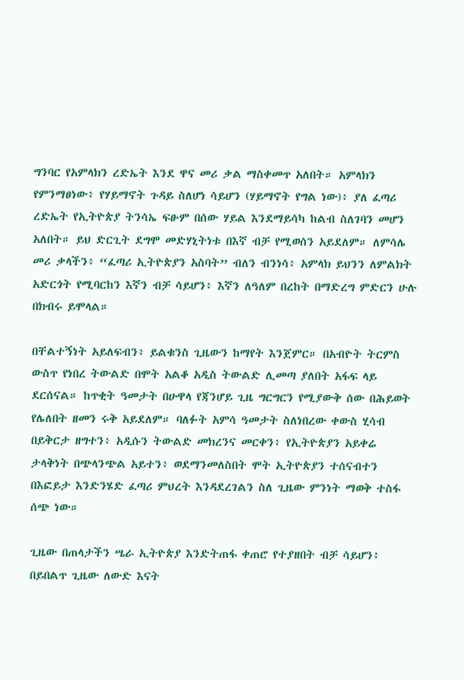ግንባር የአምላክን ረድኤት እንደ ዋና መሪ ቃል ማስቀመጥ አለበት። አምላክን የምንማፀነው፥ የሃይማኖት ጉዳይ ስለሆነ ሳይሆን (ሃይማኖት የግል ነው)፥ ያለ ፈጣሪ ረድኤት የኢትዮጵያ ትንሳኤ ፍፁም በሰው ሃይል እንደማይሳካ ከልብ ስለገባን መሆን አለበት። ይህ ድርጊት ደግሞ መድሃኒትነቱ በእኛ ብቻ የሚወሰን አይደለም። ለምሳሌ መሪ ቃላችን፥ “ፈጣሪ ኢትዮጵያን አስባት” ብለን ብንነሳ፥ አምላክ ይህንን ለምልክት አድርጎት የሚባርከን እኛን ብቻ ሳይሆን፥ እኛን ለዓለም በረከት በማድረግ ምድርን ሁሉ በክብሩ ይሞላል።

በቸልተኝነት አይለፍብን፥ ይልቁንስ ጊዜውን ከማየት እንጀምር። በአብዮት ትርምስ ውስጥ የነበረ ትውልድ በሞት አልቆ አዲስ ትውልድ ሊመጣ ያለበት አፋፍ ላይ ደርሰናል። ከጥቂት ዓመታት በሁዋላ የጃንሆይ ጊዜ ግርግርን የሚያውቅ ሰው በሕይወት የሌለበት ዘመን ሩቅ አይደለም። ባለፉት አምሳ ዓመታት ስለነበረው ቀውስ ሂሳብ በይቅርታ ዘግተን፥ አዲሱን ትውልድ መክረንና መርቀን፥ የኢትዮጵያን አይቀሬ ታላቅነት በጭላንጭል አይተን፥ ወደማንመለስበት ሞት ኢትዮጵያን ተሰናብተን በእፎይታ እንድንሄድ ፈጣሪ ምህረት እንዳደረገልን ስለ ጊዜው ምንነት ማወቅ ተስፋ ሰጭ ነው።

ጊዜው በጠላታችን ሤራ ኢትዮጵያ እንድትጠፋ ቀጠሮ የተያዘበት ብቻ ሳይሆን፥ በይበልጥ ጊዜው ለውድ እናት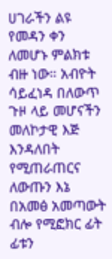ሀገራችን ልዩ የመዳን ቀን ለመሆኑ ምልክቱ ብዙ ነው። አብዮት ሳይፈነዳ በለውጥ ጉዞ ላይ መሆናችን መለኮታዊ እጅ እንዳለበት የሚጠራጠርና ለውጡን እኔ በአመፅ አመጣውት ብሎ የሚፎክር ፊት ፊቱን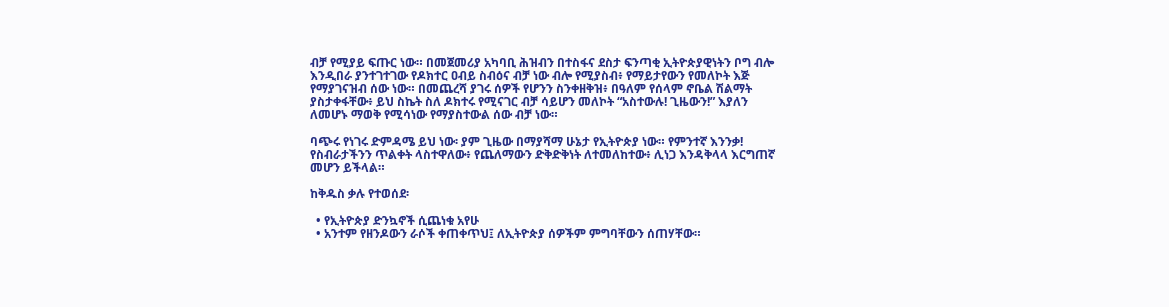ብቻ የሚያይ ፍጡር ነው። በመጀመሪያ አካባቢ ሕዝብን በተስፋና ደስታ ፍንጣቂ ኢትዮጵያዊነትን ቦግ ብሎ እንዲበራ ያንተገተገው የዶክተር ዐብይ ስብዕና ብቻ ነው ብሎ የሚያስብ፥ የማይታየውን የመለኮት እጅ የማያገናዝብ ሰው ነው። በመጨረሻ ያገሩ ሰዎች የሆንን ስንቀዘቅዝ፥ በዓለም የሰላም ኖቤል ሽልማት ያስታቀፋቸው፥ ይህ ስኬት ስለ ዶክተሩ የሚናገር ብቻ ሳይሆን መለኮት “አስተውሉ! ጊዜውን!” እያለን ለመሆኑ ማወቅ የሚሳነው የማያስተውል ሰው ብቻ ነው።

ባጭሩ የነገሩ ድምዳሜ ይህ ነው፡ ያም ጊዜው በማያሻማ ሁኔታ የኢትዮጵያ ነው። የምንተኛ እንንቃ! የስብራታችንን ጥልቀት ላስተዋለው፥ የጨለማውን ድቅድቅነት ለተመለከተው፥ ሊነጋ እንዳቅላላ እርግጠኛ መሆን ይችላል።

ከቅዱስ ቃሉ የተወሰደ፡

  • የኢትዮጵያ ድንኳኖች ሲጨነቁ አየሁ
  • አንተም የዘንዶውን ራሶች ቀጠቀጥህ፤ ለኢትዮጵያ ሰዎችም ምግባቸውን ሰጠሃቸው።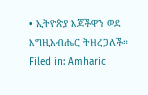• ኢትዮጵያ እጆችዋን ወደ እግዚአብሔር ትዘረጋለች።
Filed in: Amharic